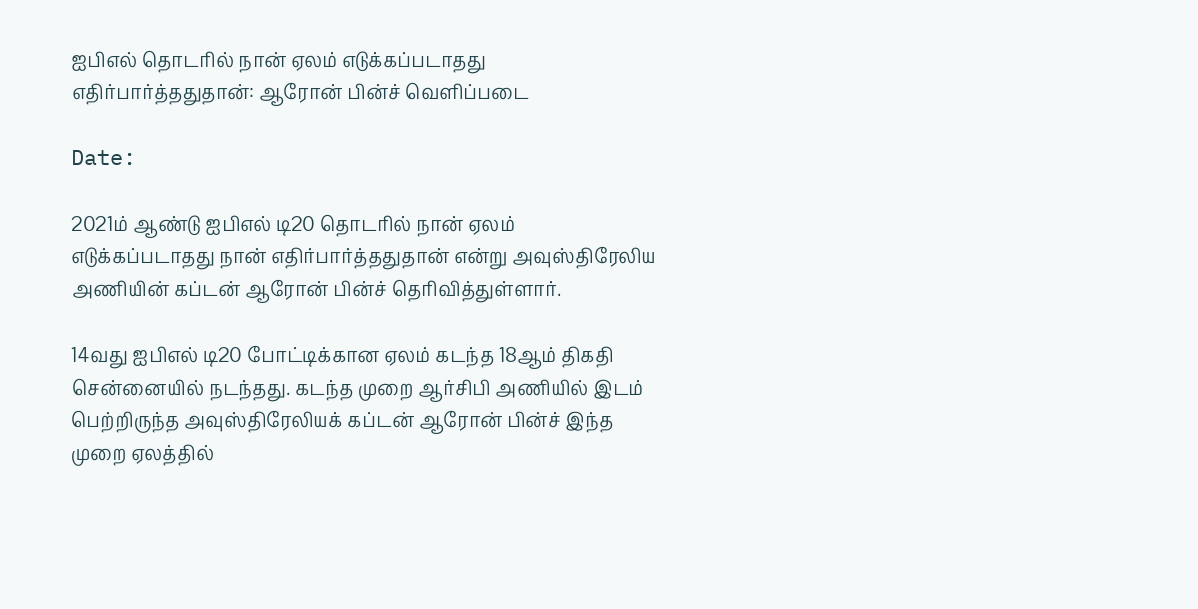ஐபிஎல் தொடரில் நான் ஏலம் எடுக்கப்படாதது எதிர்பார்த்ததுதான்: ஆரோன் பின்ச் வெளிப்படை

Date:

2021ம் ஆண்டு ஐபிஎல் டி20 தொடரில் நான் ஏலம் எடுக்கப்படாதது நான் எதிர்பார்த்ததுதான் என்று அவுஸ்திரேலிய அணியின் கப்டன் ஆரோன் பின்ச் தெரிவித்துள்ளார்.

14வது ஐபிஎல் டி20 போட்டிக்கான ஏலம் கடந்த 18ஆம் திகதி சென்னையில் நடந்தது. கடந்த முறை ஆர்சிபி அணியில் இடம் பெற்றிருந்த அவுஸ்திரேலியக் கப்டன் ஆரோன் பின்ச் இந்த முறை ஏலத்தில்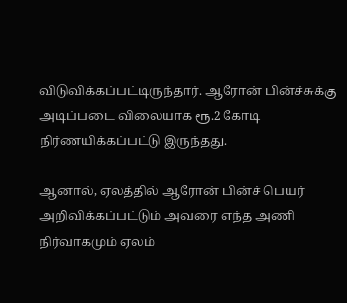விடுவிக்கப்பட்டிருந்தார். ஆரோன் பின்ச்சுக்கு அடிப்படை விலையாக ரூ.2 கோடி நிர்ணயிக்கப்பட்டு இருந்தது.

ஆனால், ஏலத்தில் ஆரோன் பின்ச் பெயர் அறிவிக்கப்பட்டும் அவரை எந்த அணி நிர்வாகமும் ஏலம்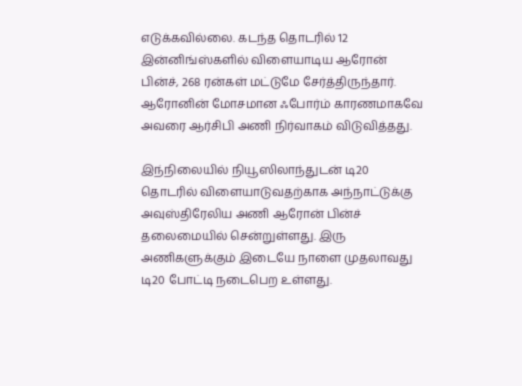எடுக்கவில்லை. கடந்த தொடரில் 12 இன்னிங்ஸ்களில் விளையாடிய ஆரோன் பின்ச், 268 ரன்கள் மட்டுமே சேர்த்திருந்தார். ஆரோனின் மோசமான ஃபோர்ம் காரணமாகவே அவரை ஆர்சிபி அணி நிர்வாகம் விடுவித்தது.

இந்நிலையில் நியூஸிலாந்துடன் டி20 தொடரில் விளையாடுவதற்காக அந்நாட்டுக்கு அவுஸ்திரேலிய அணி ஆரோன் பின்ச் தலைமையில் சென்றுள்ளது. இரு அணிகளுக்கும் இடையே நாளை முதலாவது டி20 போட்டி நடைபெற உள்ளது.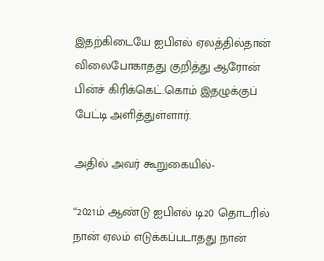இதற்கிடையே ஐபிஎல் ஏலத்தில்தான் விலைபோகாதது குறித்து ஆரோன் பின்ச் கிரிக்கெட்.கொம் இதழுக்குப் பேட்டி அளித்துள்ளார்.

அதில் அவர் கூறுகையில்-

“2021ம் ஆண்டு ஐபிஎல் டி20 தொடரில் நான் ஏலம் எடுக்கப்படாதது நான்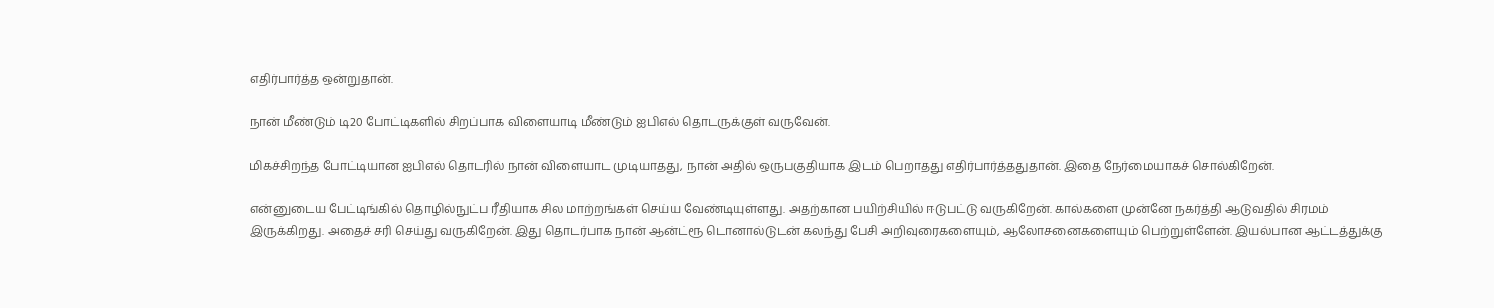எதிர்பார்த்த ஒன்றுதான்.

நான் மீண்டும் டி20 போட்டிகளில் சிறப்பாக விளையாடி மீண்டும் ஐபிஎல் தொடருக்குள் வருவேன்.

மிகச்சிறந்த போட்டியான ஐபிஎல் தொடரில் நான் விளையாட முடியாதது, நான் அதில் ஒருபகுதியாக இடம் பெறாதது எதிர்பார்த்ததுதான். இதை நேர்மையாகச் சொல்கிறேன்.

என்னுடைய பேட்டிங்கில் தொழில்நுட்ப ரீதியாக சில மாற்றங்கள் செய்ய வேண்டியுள்ளது. அதற்கான பயிற்சியில் ஈடுபட்டு வருகிறேன். கால்களை முன்னே நகர்த்தி ஆடுவதில் சிரமம் இருக்கிறது. அதைச் சரி செய்து வருகிறேன். இது தொடர்பாக நான் ஆன்ட்ரூ டொனால்டுடன் கலந்து பேசி அறிவுரைகளையும், ஆலோசனைகளையும் பெற்றுள்ளேன். இயல்பான ஆட்டத்துக்கு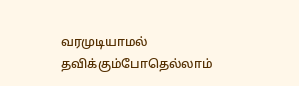வரமுடியாமல் தவிக்கும்போதெல்லாம்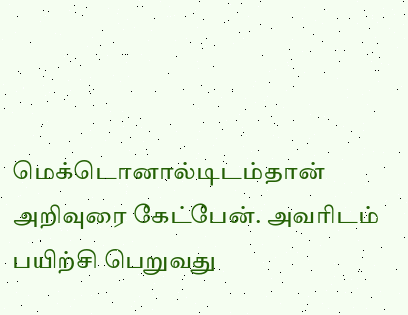மெக்டொனால்டிடம்தான் அறிவுரை கேட்பேன். அவரிடம் பயிற்சி பெறுவது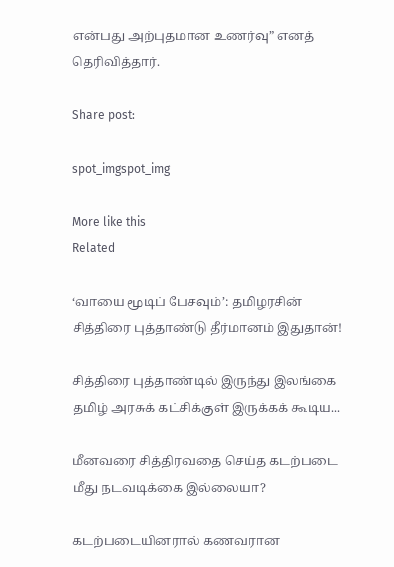என்பது அற்புதமான உணர்வு” எனத் தெரிவித்தார்.

Share post:

spot_imgspot_img

More like this
Related

‘வாயை மூடிப் பேசவும்’: தமிழரசின் சித்திரை புத்தாண்டு தீர்மானம் இதுதான்!

சித்திரை புத்தாண்டில் இருந்து இலங்கை தமிழ் அரசுக் கட்சிக்குள் இருக்கக் கூடிய...

மீனவரை சித்திரவதை செய்த கடற்படை மீது நடவடிக்கை இல்லையா?

கடற்படையினரால் கணவரான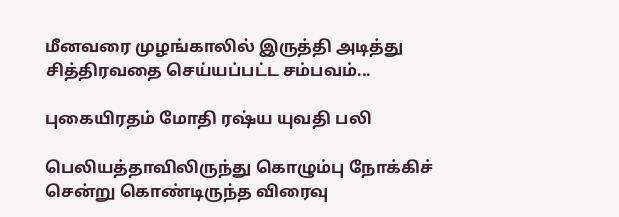மீனவரை முழங்காலில் இருத்தி அடித்து சித்திரவதை செய்யப்பட்ட சம்பவம்...

புகையிரதம் மோதி ரஷ்ய யுவதி பலி

பெலியத்தாவிலிருந்து கொழும்பு நோக்கிச் சென்று கொண்டிருந்த விரைவு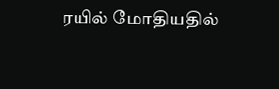ரயில் மோதியதில்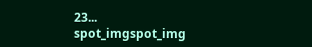23...
spot_imgspot_img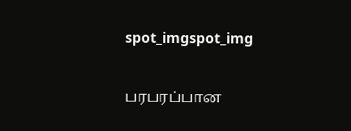spot_imgspot_img

பரபரப்பான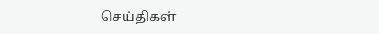செய்திகள்